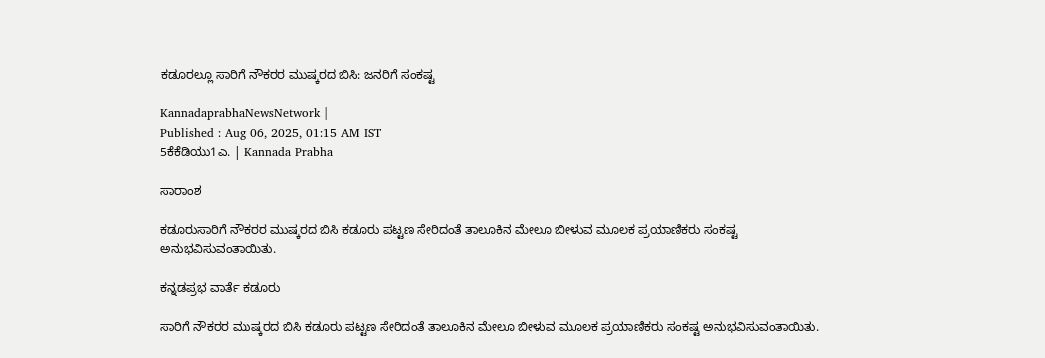ಕಡೂರಲ್ಲೂ ಸಾರಿಗೆ ನೌಕರರ ಮುಷ್ಕರದ ಬಿಸಿ: ಜನರಿಗೆ ಸಂಕಷ್ಟ

KannadaprabhaNewsNetwork |
Published : Aug 06, 2025, 01:15 AM IST
5ಕೆಕೆಡಿಯು1ಎ. | Kannada Prabha

ಸಾರಾಂಶ

ಕಡೂರುಸಾರಿಗೆ ನೌಕರರ ಮುಷ್ಕರದ ಬಿಸಿ ಕಡೂರು ಪಟ್ಟಣ ಸೇರಿದಂತೆ ತಾಲೂಕಿನ ಮೇಲೂ ಬೀಳುವ ಮೂಲಕ ಪ್ರಯಾಣಿಕರು ಸಂಕಷ್ಟ ಅನುಭವಿಸುವಂತಾಯಿತು.

ಕನ್ನಡಪ್ರಭ ವಾರ್ತೆ ಕಡೂರು

ಸಾರಿಗೆ ನೌಕರರ ಮುಷ್ಕರದ ಬಿಸಿ ಕಡೂರು ಪಟ್ಟಣ ಸೇರಿದಂತೆ ತಾಲೂಕಿನ ಮೇಲೂ ಬೀಳುವ ಮೂಲಕ ಪ್ರಯಾಣಿಕರು ಸಂಕಷ್ಟ ಅನುಭವಿಸುವಂತಾಯಿತು.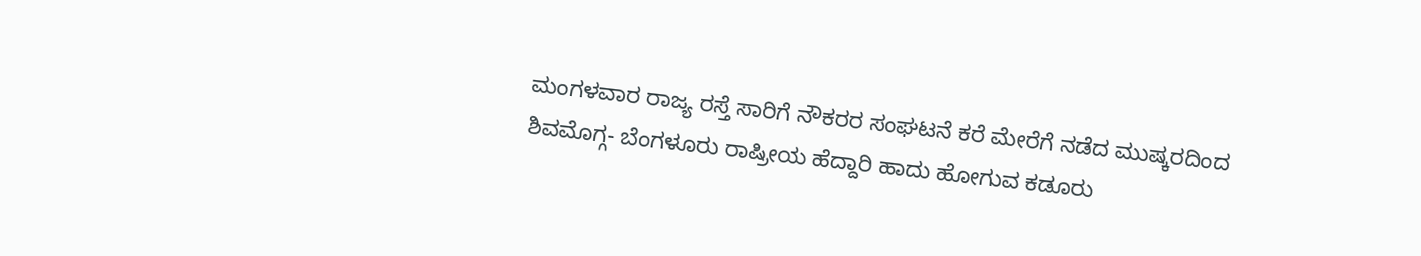ಮಂಗಳವಾರ ರಾಜ್ಯ ರಸ್ತೆ ಸಾರಿಗೆ ನೌಕರರ ಸಂಘಟನೆ ಕರೆ ಮೇರೆಗೆ ನಡೆದ ಮುಷ್ಕರದಿಂದ ಶಿವಮೊಗ್ಗ- ಬೆಂಗಳೂರು ರಾಷ್ರೀಯ ಹೆದ್ದಾರಿ ಹಾದು ಹೋಗುವ ಕಡೂರು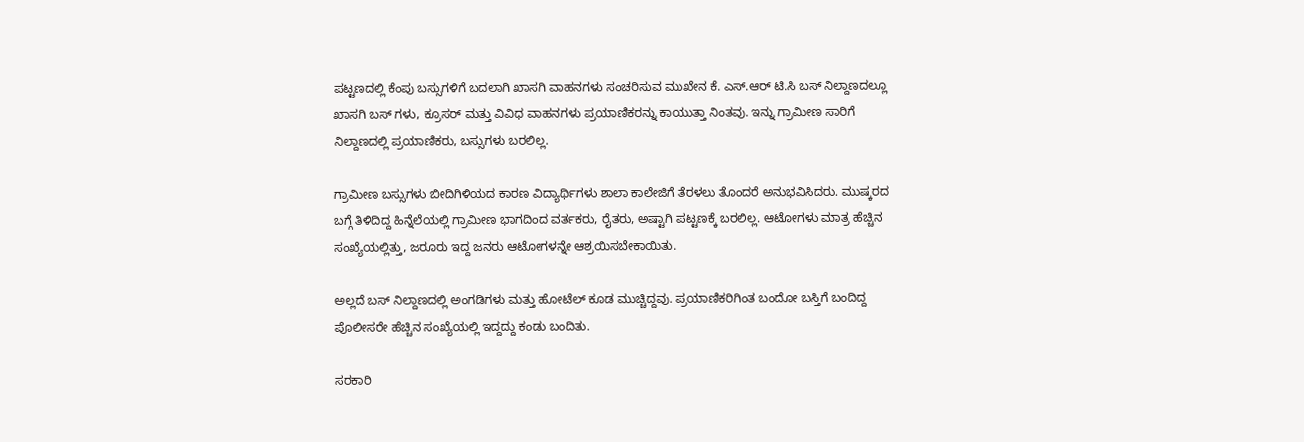ಪಟ್ಟಣದಲ್ಲಿ ಕೆಂಪು ಬಸ್ಸುಗಳಿಗೆ ಬದಲಾಗಿ ಖಾಸಗಿ ವಾಹನಗಳು ಸಂಚರಿಸುವ ಮುಖೇನ ಕೆ. ಎಸ್.ಆರ್ ಟಿ.ಸಿ ಬಸ್ ನಿಲ್ದಾಣದಲ್ಲೂ ಖಾಸಗಿ ಬಸ್ ಗಳು, ಕ್ರೂಸರ್ ಮತ್ತು ವಿವಿಧ ವಾಹನಗಳು ಪ್ರಯಾಣಿಕರನ್ನು ಕಾಯುತ್ತಾ ನಿಂತವು. ಇನ್ನು ಗ್ರಾಮೀಣ ಸಾರಿಗೆ ನಿಲ್ದಾಣದಲ್ಲಿ ಪ್ರಯಾಣಿಕರು, ಬಸ್ಸುಗಳು ಬರಲಿಲ್ಲ.

ಗ್ರಾಮೀಣ ಬಸ್ಸುಗಳು ಬೀದಿಗಿಳಿಯದ ಕಾರಣ ವಿದ್ಯಾರ್ಥಿಗಳು ಶಾಲಾ ಕಾಲೇಜಿಗೆ ತೆರಳಲು ತೊಂದರೆ ಅನುಭವಿಸಿದರು. ಮುಷ್ಕರದ ಬಗ್ಗೆ ತಿಳಿದಿದ್ದ ಹಿನ್ನೆಲೆಯಲ್ಲಿ ಗ್ರಾಮೀಣ ಭಾಗದಿಂದ ವರ್ತಕರು, ರೈತರು, ಅಷ್ಟಾಗಿ ಪಟ್ಟಣಕ್ಕೆ ಬರಲಿಲ್ಲ. ಆಟೋಗಳು ಮಾತ್ರ ಹೆಚ್ಚಿನ ಸಂಖ್ಯೆಯಲ್ಲಿತ್ತು, ಜರೂರು ಇದ್ದ ಜನರು ಆಟೋಗಳನ್ನೇ ಆಶ್ರಯಿಸಬೇಕಾಯಿತು.

ಅಲ್ಲದೆ ಬಸ್ ನಿಲ್ದಾಣದಲ್ಲಿ ಅಂಗಡಿಗಳು ಮತ್ತು ಹೋಟೆಲ್ ಕೂಡ ಮುಚ್ಚಿದ್ದವು. ಪ್ರಯಾಣಿಕರಿಗಿಂತ ಬಂದೋ ಬಸ್ತಿಗೆ ಬಂದಿದ್ದ ಪೊಲೀಸರೇ ಹೆಚ್ಚಿನ ಸಂಖ್ಯೆಯಲ್ಲಿ ಇದ್ದದ್ದು ಕಂಡು ಬಂದಿತು.

ಸರಕಾರಿ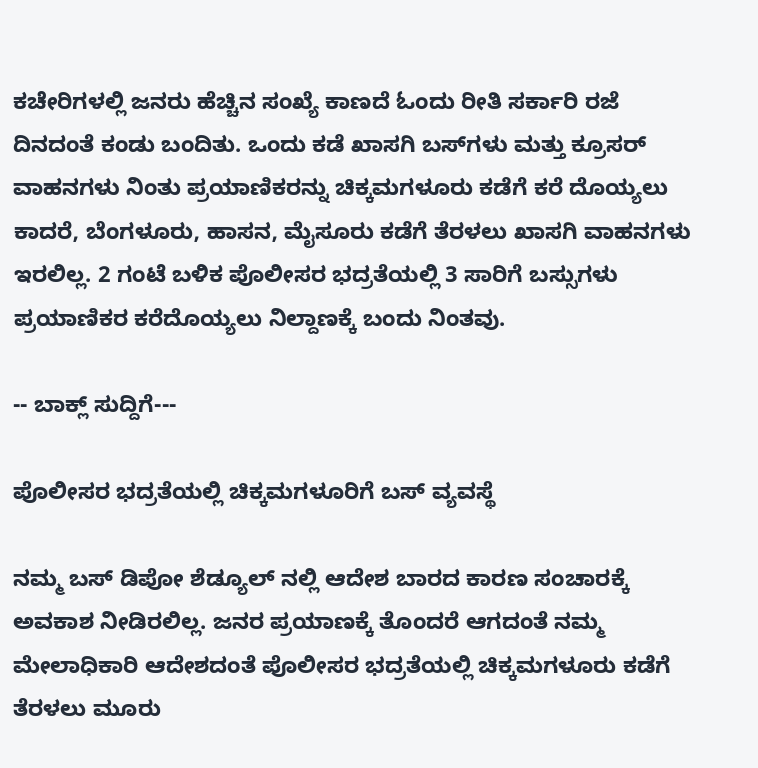ಕಚೇರಿಗಳಲ್ಲಿ ಜನರು ಹೆಚ್ಚಿನ ಸಂಖ್ಯೆ ಕಾಣದೆ ಓಂದು ರೀತಿ ಸರ್ಕಾರಿ ರಜೆ ದಿನದಂತೆ ಕಂಡು ಬಂದಿತು. ಒಂದು ಕಡೆ ಖಾಸಗಿ ಬಸ್‌ಗಳು ಮತ್ತು ಕ್ರೂಸರ್ ವಾಹನಗಳು ನಿಂತು ಪ್ರಯಾಣಿಕರನ್ನು ಚಿಕ್ಕಮಗಳೂರು ಕಡೆಗೆ ಕರೆ ದೊಯ್ಯಲು ಕಾದರೆ, ಬೆಂಗಳೂರು, ಹಾಸನ, ಮೈಸೂರು ಕಡೆಗೆ ತೆರಳಲು ಖಾಸಗಿ ವಾಹನಗಳು ಇರಲಿಲ್ಲ. 2 ಗಂಟೆ ಬಳಿಕ ಪೊಲೀಸರ ಭದ್ರತೆಯಲ್ಲಿ 3 ಸಾರಿಗೆ ಬಸ್ಸುಗಳು ಪ್ರಯಾಣಿಕರ ಕರೆದೊಯ್ಯಲು ನಿಲ್ದಾಣಕ್ಕೆ ಬಂದು ನಿಂತವು.

-- ಬಾಕ್ಲ್ ಸುದ್ದಿಗೆ---

ಪೊಲೀಸರ ಭದ್ರತೆಯಲ್ಲಿ ಚಿಕ್ಕಮಗಳೂರಿಗೆ ಬಸ್‌ ವ್ಯವಸ್ಥೆ

ನಮ್ಮ ಬಸ್ ಡಿಪೋ ಶೆಡ್ಯೂಲ್ ನಲ್ಲಿ ಆದೇಶ ಬಾರದ ಕಾರಣ ಸಂಚಾರಕ್ಕೆ ಅವಕಾಶ ನೀಡಿರಲಿಲ್ಲ. ಜನರ ಪ್ರಯಾಣಕ್ಕೆ ತೊಂದರೆ ಆಗದಂತೆ ನಮ್ಮ ಮೇಲಾಧಿಕಾರಿ ಆದೇಶದಂತೆ ಪೊಲೀಸರ ಭದ್ರತೆಯಲ್ಲಿ ಚಿಕ್ಕಮಗಳೂರು ಕಡೆಗೆ ತೆರಳಲು ಮೂರು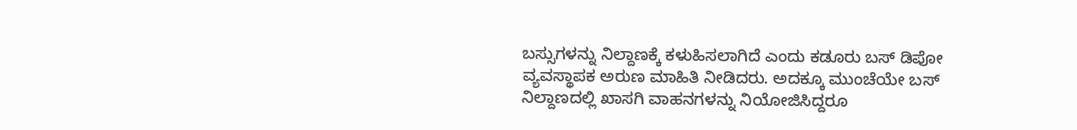ಬಸ್ಸುಗಳನ್ನು ನಿಲ್ದಾಣಕ್ಕೆ ಕಳುಹಿಸಲಾಗಿದೆ ಎಂದು ಕಡೂರು ಬಸ್ ಡಿಪೋ ವ್ಯವಸ್ಥಾಪಕ ಅರುಣ ಮಾಹಿತಿ ನೀಡಿದರು. ಅದಕ್ಕೂ ಮುಂಚೆಯೇ ಬಸ್ ನಿಲ್ದಾಣದಲ್ಲಿ ಖಾಸಗಿ ವಾಹನಗಳನ್ನು ನಿಯೋಜಿಸಿದ್ದರೂ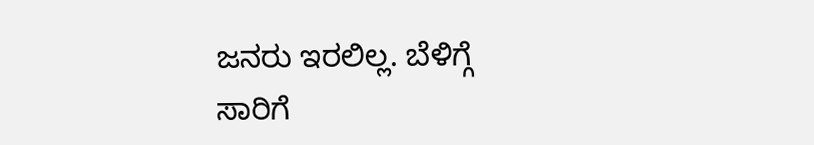ಜನರು ಇರಲಿಲ್ಲ. ಬೆಳಿಗ್ಗೆ ಸಾರಿಗೆ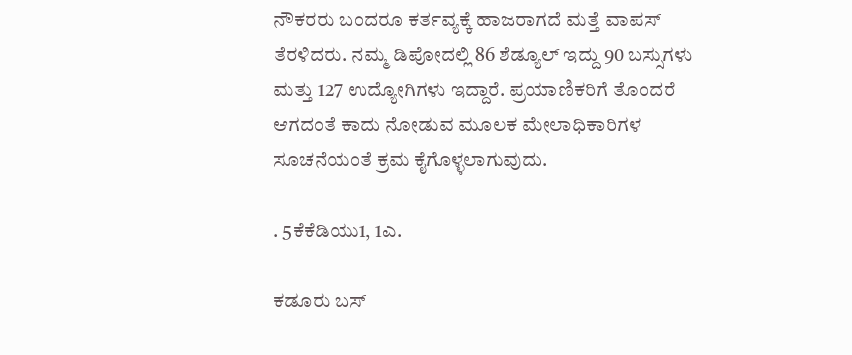ನೌಕರರು ಬಂದರೂ ಕರ್ತವ್ಯಕ್ಕೆ ಹಾಜರಾಗದೆ ಮತ್ತೆ ವಾಪಸ್ ತೆರಳಿದರು. ನಮ್ಮ ಡಿಪೋದಲ್ಲಿ 86 ಶೆಡ್ಯೂಲ್ ಇದ್ದು 90 ಬಸ್ಸುಗಳು ಮತ್ತು 127 ಉದ್ಯೋಗಿಗಳು ಇದ್ದಾರೆ. ಪ್ರಯಾಣಿಕರಿಗೆ ತೊಂದರೆ ಆಗದಂತೆ ಕಾದು ನೋಡುವ ಮೂಲಕ ಮೇಲಾಧಿಕಾರಿಗಳ ಸೂಚನೆಯಂತೆ ಕ್ರಮ ಕೈಗೊಳ್ಳಲಾಗುವುದು.

. 5ಕೆಕೆಡಿಯು1, 1ಎ.

ಕಡೂರು ಬಸ್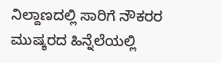ನಿಲ್ದಾಣದಲ್ಲಿ ಸಾರಿಗೆ ನೌಕರರ ಮುಷ್ಕರದ ಹಿನ್ನೆಲೆಯಲ್ಲಿ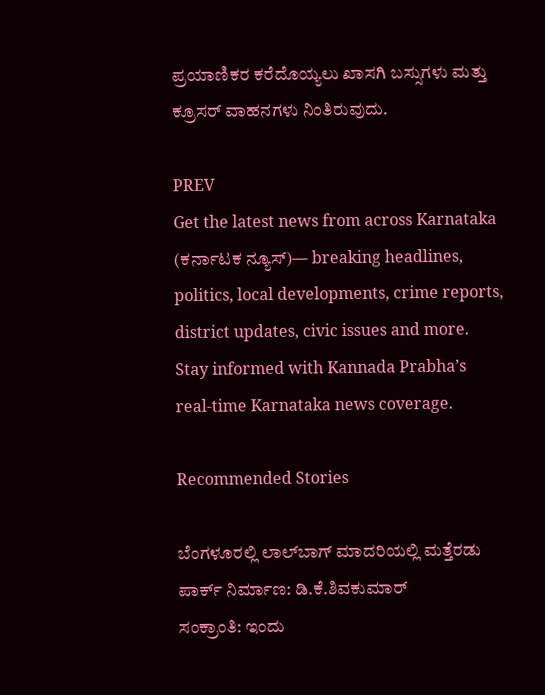ಪ್ರಯಾಣಿಕರ ಕರೆದೊಯ್ಯಲು ಖಾಸಗಿ ಬಸ್ಸುಗಳು ಮತ್ತು ಕ್ರೂಸರ್ ವಾಹನಗಳು ನಿಂತಿರುವುದು.

PREV
Get the latest news from across Karnataka (ಕರ್ನಾಟಕ ನ್ಯೂಸ್)— breaking headlines, politics, local developments, crime reports, district updates, civic issues and more. Stay informed with Kannada Prabha’s real‑time Karnataka news coverage.

Recommended Stories

ಬೆಂಗಳೂರಲ್ಲಿ ಲಾಲ್‌ಬಾಗ್‌ ಮಾದರಿಯಲ್ಲಿ ಮತ್ತೆರಡು ಪಾರ್ಕ್‌ ನಿರ್ಮಾಣ: ಡಿ.ಕೆ.ಶಿವಕುಮಾರ್
ಸಂಕ್ರಾಂತಿ: ಇಂದು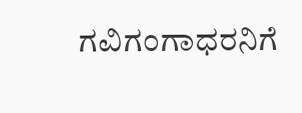ಗವಿಗಂಗಾಧರನಿಗೆ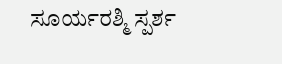ಸೂರ್ಯರಶ್ಮಿ ಸ್ಪರ್ಶ